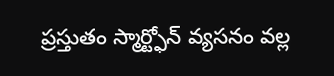ప్రస్తుతం స్మార్ట్ఫోన్ వ్యసనం వల్ల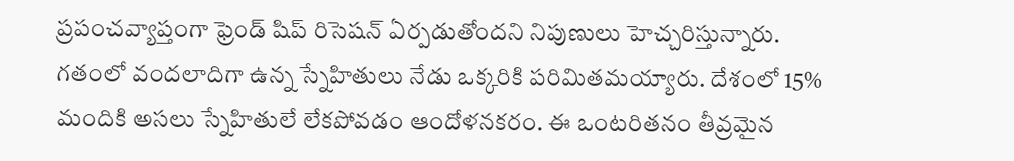ప్రపంచవ్యాప్తంగా ఫ్రెండ్ షిప్ రిసెషన్ ఏర్పడుతోందని నిపుణులు హెచ్చరిస్తున్నారు. గతంలో వందలాదిగా ఉన్న స్నేహితులు నేడు ఒక్కరికి పరిమితమయ్యారు. దేశంలో 15% మందికి అసలు స్నేహితులే లేకపోవడం ఆందోళనకరం. ఈ ఒంటరితనం తీవ్రమైన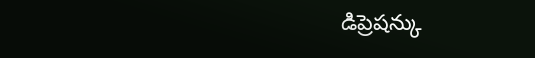డిప్రెషన్కు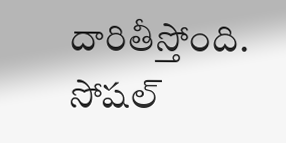దారితీస్తోంది. సోషల్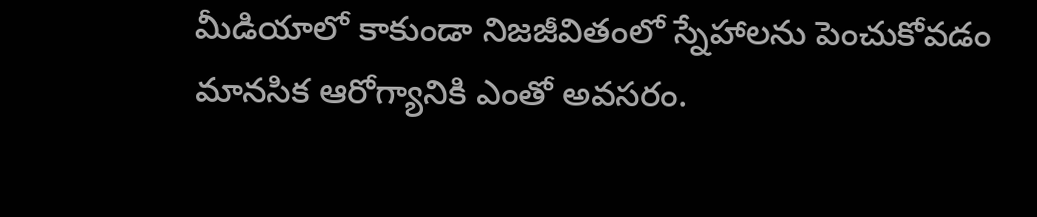మీడియాలో కాకుండా నిజజీవితంలో స్నేహాలను పెంచుకోవడం మానసిక ఆరోగ్యానికి ఎంతో అవసరం.